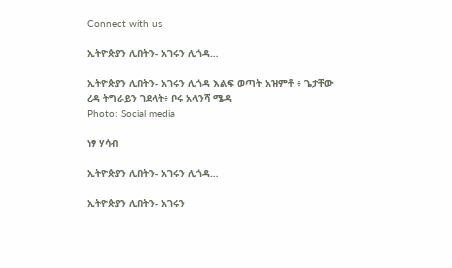Connect with us

ኢትዮጵያን ሊበትን- አገሩን ሊጎዳ…

ኢትዮጵያን ሊበትን- አገሩን ሊጎዳ እልፍ ወጣት አዝምቶ ፥ ጌታቸው ረዳ ትግራይን ገደላት፥ ቦሩ አላንሻ ሜዳ
Photo: Social media

ነፃ ሃሳብ

ኢትዮጵያን ሊበትን- አገሩን ሊጎዳ…

ኢትዮጵያን ሊበትን- አገሩን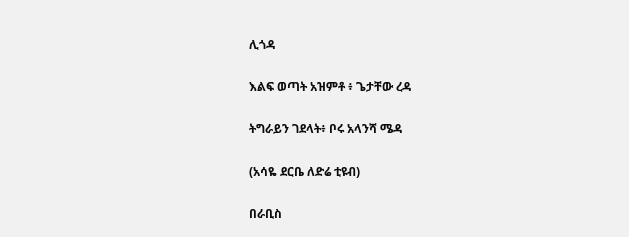ሊጎዳ

እልፍ ወጣት አዝምቶ ፥ ጌታቸው ረዳ

ትግራይን ገደላት፥ ቦሩ አላንሻ ሜዳ

(አሳዬ ደርቤ ለድሬ ቲዩብ)

በራቢስ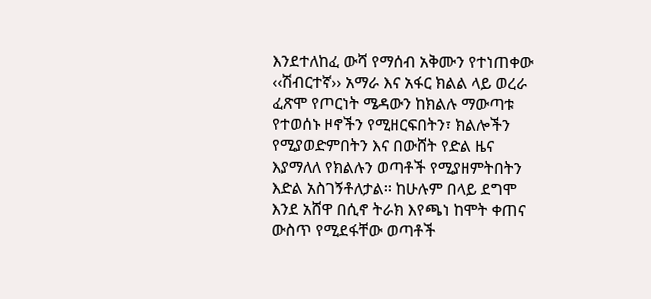እንደተለከፈ ውሻ የማሰብ አቅሙን የተነጠቀው ‹‹ሽብርተኛ›› አማራ እና አፋር ክልል ላይ ወረራ ፈጽሞ የጦርነት ሜዳውን ከክልሉ ማውጣቱ የተወሰኑ ዞኖችን የሚዘርፍበትን፣ ክልሎችን የሚያወድምበትን እና በውሸት የድል ዜና እያማለለ የክልሉን ወጣቶች የሚያዘምትበትን እድል አስገኝቶለታል፡፡ ከሁሉም በላይ ደግሞ እንደ አሸዋ በሲኖ ትራክ እየጫነ ከሞት ቀጠና ውስጥ የሚደፋቸው ወጣቶች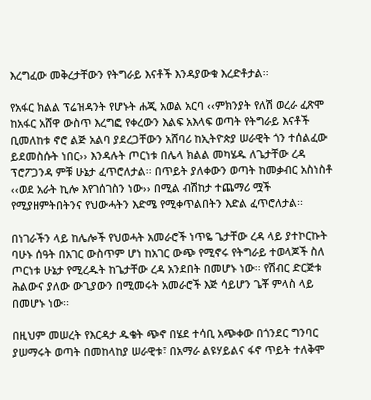እረግፈው መቅረታቸውን የትግራይ እናቶች እንዳያውቁ እረድቶታል፡፡

የአፋር ክልል ፕሬዝዳንት የሆኑት ሐጂ አወል አርባ ‹‹ምክንያት የለሽ ወረራ ፈጽሞ ከአፋር አሸዋ ውስጥ እረግፎ የቀረውን እልፍ አእላፍ ወጣት የትግራይ እናቶች ቢመለከቱ ኖሮ ልጅ አልባ ያደረጋቸውን አሸባሪ ከኢትዮጵያ ሠራዊት ጎን ተሰልፈው ይደመስሱት ነበር›› እንዳሉት ጦርነቱ በሌላ ክልል መካሄዱ ለጌታቸው ረዳ ፕሮፖጋንዳ ምቹ ሁኔታ ፈጥሮለታል፡፡ በጥይት ያለቀውን ወጣት ከመቃብር አስነስቶ ‹‹ወደ አራት ኪሎ እየገሰገስን ነው›› በሚል ብሽከታ ተጨማሪ ሟች የሚያዘምትበትንና የህውሓትን እድሜ የሚቀጥልበትን እድል ፈጥሮለታል፡፡

በነገራችን ላይ ከሌሎች የህወሓት አመራሮች ነጥዬ ጌታቸው ረዳ ላይ ያተኮርኩት ባሁኑ ሰዓት በአገር ውስጥም ሆነ ከአገር ውጭ የሚኖሩ የትግራይ ተወላጆች ስለ ጦርነቱ ሁኔታ የሚረዱት ከጌታቸው ረዳ አንደበት በመሆኑ ነው፡፡ የሽብር ድርጅቱ ሕልውና ያለው ውጊያውን በሚመሩት አመራሮች እጅ ሳይሆን ጌቾ ምላስ ላይ በመሆኑ ነው፡፡

በዚህም መሠረት የእርዳታ ዱቄት ጭኖ በሄደ ተሳቢ አጭቀው በጎንደር ግንባር ያሠማሩት ወጣት በመከላከያ ሠራዊቱ፣ በአማራ ልዩሃይልና ፋኖ ጥይት ተለቅሞ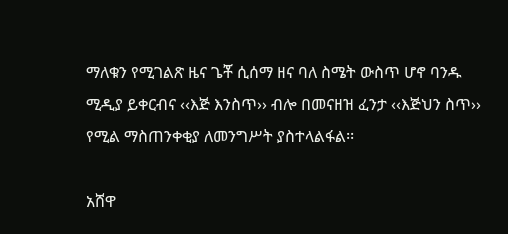ማለቁን የሚገልጽ ዜና ጌቾ ሲሰማ ዘና ባለ ስሜት ውስጥ ሆኖ ባንዱ ሚዲያ ይቀርብና ‹‹እጅ እንስጥ›› ብሎ በመናዘዝ ፈንታ ‹‹እጅህን ስጥ›› የሚል ማስጠንቀቂያ ለመንግሥት ያስተላልፋል፡፡

አሸዋ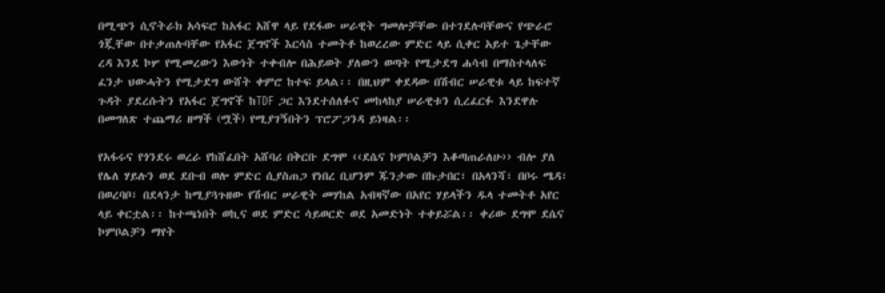በሚጭን ሲኖትራክ አሳፍሮ ከአፋር አሸዋ ላይ የደፋው ሠራዊት ግመሎቻቸው በተገደሉባቸውና የጭራሮ ጎጇቸው በተቃጠሉባቸው የአፋር ጀግኖች እርሳስ ተመትቶ ከወረረው ምድር ላይ ሲቀር አይተ ጌታቸው ረዳ እንደ ኮሦ የሚመረውን እውነት ተቀብሎ በሕይወት ያለውን ወጣት የሚታደግ ሐሳብ በማስተላለፍ ፈንታ ህውሓትን የሚታደግ ውሸት ቀምሮ ከተፍ ይላል፡፡ በዚህም ቀደዳው በሽብር ሠራዊቱ ላይ ከፍተኛ ጉዳት ያደረሱትን የአፋር ጀግኖች ከTDF ጋር እንደተሰለፉና መከላከያ ሠራዊቱን ሲረፈርፉ እንደዋሉ በመግለጽ ተጨማሪ ዘማች (ሟች) የሚያገኝበትን ፕሮፖጋንዳ ይነዛል፡፡

የአፋሩና የጎንደሩ ወረራ የከሸፈበት አሸባሪ በቅርቡ ደግሞ ‹‹ደሴና ኮምቦልቻን እቆጣጠራለሁ›› ብሎ ያለ የሌለ ሃይሉን ወደ ደቡብ ወሎ ምድር ሲያስጠጋ የነበረ ቢሆንም ጁንታው በኩታበር፣ በአላንሻ፣ በቦሩ ሜዳ፣ በወረባቦ፣ በደላንታ ከሚያጓጉዘው የሽብር ሠራዊት መሃከል አብዛኛው በአየር ሃይላችን ዱላ ተመትቶ አየር ላይ ቀርቷል፡፡ ከተጫነበት ወኪና ወደ ምድር ሳይወርድ ወደ አመድነት ተቀይሯል፡፡ ቀሪው ደግሞ ደሴና ኮምቦልቻን ማየት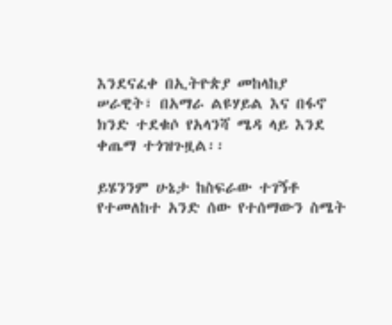እንደናፈቀ በኢትዮጵያ መከላከያ ሠራዊት፣ በአማራ ልዩሃይል እና በፋኖ ክንድ ተደቁሶ የአላንሻ ሜዳ ላይ እንደ ቀጤማ ተጎዝጉዟል፡፡

ይሄንንም ሁኔታ ከስፍራው ተገኝቶ የተመለከተ አንድ ሰው የተሰማውን ስሜት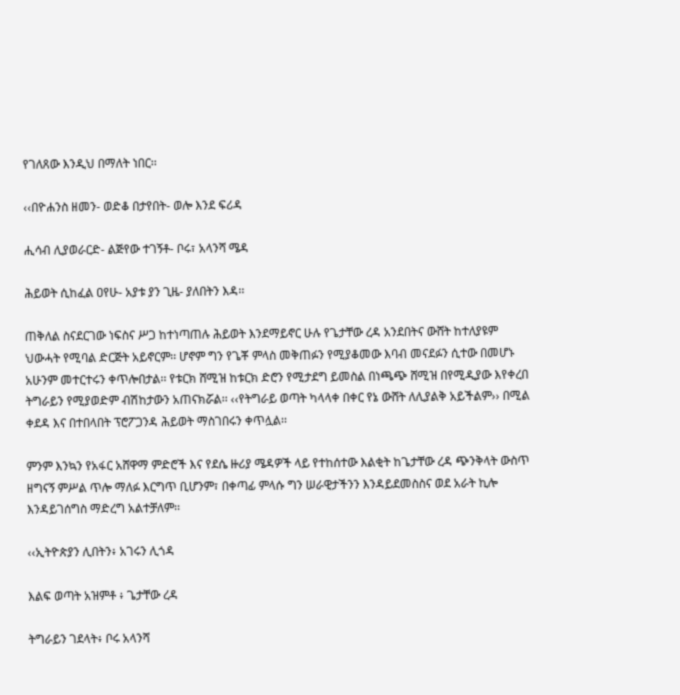የገለጸው እንዲህ በማለት ነበር፡፡

‹‹በዮሐንስ ዘመን- ወድቆ በታየበት- ወሎ እንደ ፍሪዳ

ሒሳብ ሊያወራርድ- ልጅየው ተገኝቶ- ቦሩ፣ አላንሻ ሜዳ

ሕይወት ሲከፈል ዐየሁ- አያቱ ያን ጊዜ- ያለበትን እዳ፡፡

ጠቅለል ስናደርገው ነፍስና ሥጋ ከተነጣጠሉ ሕይወት እንደማይኖር ሁሉ የጌታቸው ረዳ አንደበትና ውሸት ከተለያዩም ህውሓት የሚባል ድርጅት አይኖርም፡፡ ሆኖም ግን የጌቾ ምላስ መቅጠፉን የሚያቆመው እባብ መናደፉን ሲተው በመሆኑ አሁንም መተርተሩን ቀጥሎበታል፡፡ የቱርክ ሸሚዝ ከቱርክ ድሮን የሚታደግ ይመስል በነጫጭ ሸሚዝ በየሚዲያው እየቀረበ ትግራይን የሚያወድም ብሽከታውን አጠናክሯል፡፡ ‹‹የትግራይ ወጣት ካላላቀ በቀር የኔ ውሸት ለሊያልቅ አይችልም›› በሚል ቀደዳ እና በተበላበት ፕሮፖጋንዳ ሕይወት ማስገበሩን ቀጥሏል፡፡

ምንም እንኳን የአፋር አሸዋማ ምድሮች እና የደሴ ዙሪያ ሜዳዎች ላይ የተከሰተው እልቂት ከጌታቸው ረዳ ጭንቅላት ውስጥ ዘግናኝ ምሥል ጥሎ ማለፉ እርግጥ ቢሆንም፣ በቀጣፊ ምላሱ ግን ሠራዊታችንን እንዳይደመስስና ወደ አራት ኪሎ እንዳይገሰግስ ማድረግ አልተቻለም፡፡

‹‹ኢትዮጵያን ሊበትን፥ አገሩን ሊጎዳ

እልፍ ወጣት አዝምቶ ፥ ጌታቸው ረዳ

ትግራይን ገደላት፥ ቦሩ አላንሻ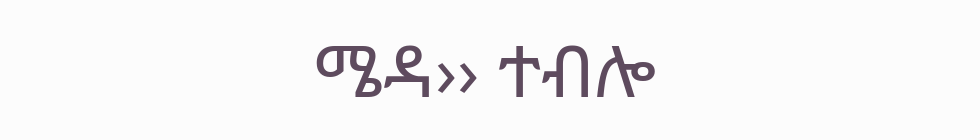ሜዳ›› ተብሎ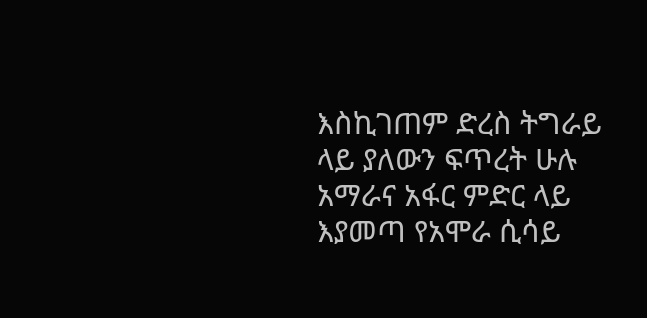እስኪገጠም ድረስ ትግራይ ላይ ያለውን ፍጥረት ሁሉ አማራና አፋር ምድር ላይ እያመጣ የአሞራ ሲሳይ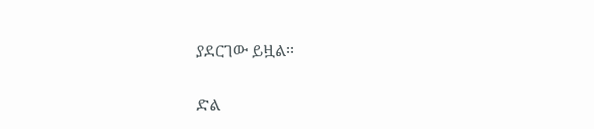ያደርገው ይዟል፡፡

ድል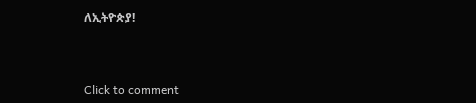ለኢትዮጵያ!



Click to comment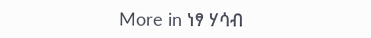More in ነፃ ሃሳብ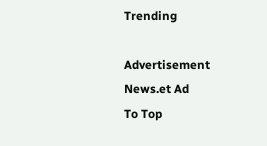Trending

Advertisement News.et Ad
To Top